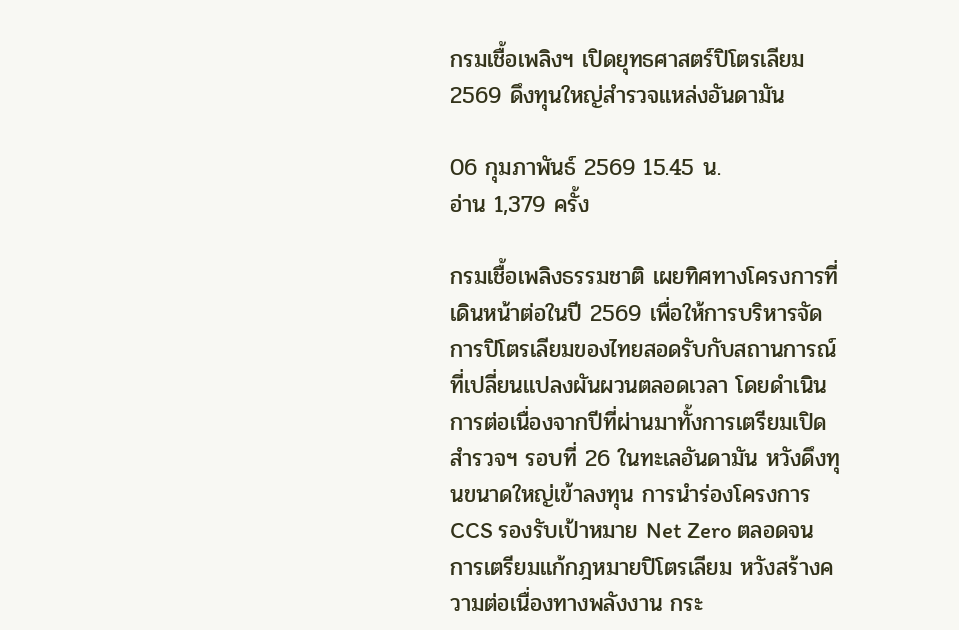กรมเชื้อเพลิงฯ เปิดยุทธศาสตร์ปิโตรเลียม 2569 ดึงทุนใหญ่สำรวจแหล่งอันดามัน

06 กุมภาพันธ์ 2569 15.45 น.
อ่าน 1,379 ครั้ง

กรมเชื้อเพลิงธรรมชาติ เผยทิศทางโครงการที่เดินหน้าต่อในปี 2569 เพื่อให้การบริหารจัดการปิโตรเลียมของไทยสอดรับกับสถานการณ์ที่เปลี่ยนแปลงผันผวนตลอดเวลา โดยดำเนินการต่อเนื่องจากปีที่ผ่านมาทั้งการเตรียมเปิดสำรวจฯ รอบที่ 26 ในทะเลอันดามัน หวังดึงทุนขนาดใหญ่เข้าลงทุน การนำร่องโครงการ CCS รองรับเป้าหมาย Net Zero ตลอดจนการเตรียมแก้กฎหมายปิโตรเลียม หวังสร้างความต่อเนื่องทางพลังงาน กระ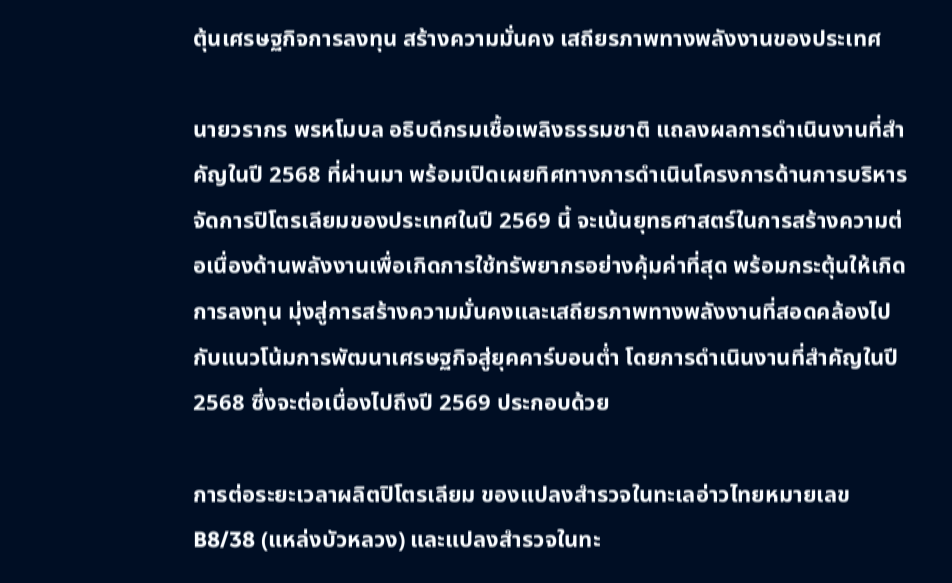ตุ้นเศรษฐกิจการลงทุน สร้างความมั่นคง เสถียรภาพทางพลังงานของประเทศ

นายวรากร พรหโมบล อธิบดีกรมเชื้อเพลิงธรรมชาติ แถลงผลการดำเนินงานที่สำคัญในปี 2568 ที่ผ่านมา พร้อมเปิดเผยทิศทางการดำเนินโครงการด้านการบริหารจัดการปิโตรเลียมของประเทศในปี 2569 นี้ จะเน้นยุทธศาสตร์ในการสร้างความต่อเนื่องด้านพลังงานเพื่อเกิดการใช้ทรัพยากรอย่างคุ้มค่าที่สุด พร้อมกระตุ้นให้เกิดการลงทุน มุ่งสู่การสร้างความมั่นคงและเสถียรภาพทางพลังงานที่สอดคล้องไปกับแนวโน้มการพัฒนาเศรษฐกิจสู่ยุคคาร์บอนต่ำ โดยการดำเนินงานที่สำคัญในปี 2568 ซึ่งจะต่อเนื่องไปถึงปี 2569 ประกอบด้วย

การต่อระยะเวลาผลิตปิโตรเลียม ของแปลงสำรวจในทะเลอ่าวไทยหมายเลข B8/38 (แหล่งบัวหลวง) และแปลงสำรวจในทะ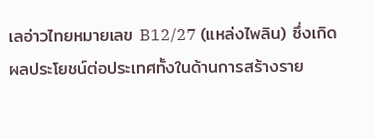เลอ่าวไทยหมายเลข B12/27 (แหล่งไพลิน) ซึ่งเกิดผลประโยชน์ต่อประเทศทั้งในด้านการสร้างราย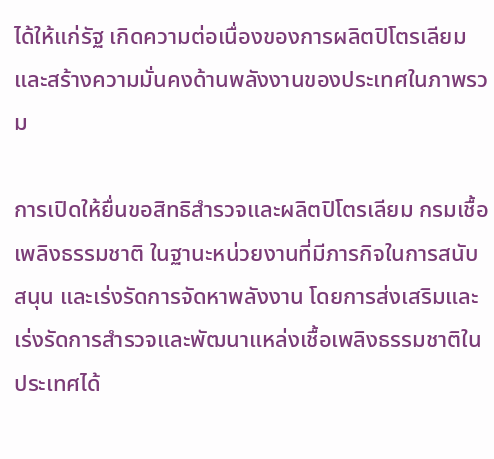ได้ให้แก่รัฐ เกิดความต่อเนื่องของการผลิตปิโตรเลียม และสร้างความมั่นคงด้านพลังงานของประเทศในภาพรวม

การเปิดให้ยื่นขอสิทธิสำรวจและผลิตปิโตรเลียม กรมเชื้อเพลิงธรรมชาติ ในฐานะหน่วยงานที่มีภารกิจในการสนับสนุน และเร่งรัดการจัดหาพลังงาน โดยการส่งเสริมและเร่งรัดการสำรวจและพัฒนาแหล่งเชื้อเพลิงธรรมชาติในประเทศได้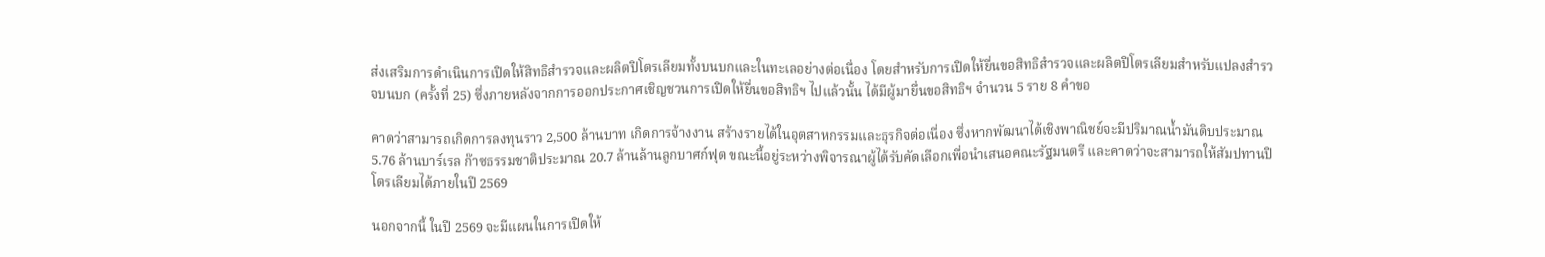ส่งเสริมการดำเนินการเปิดให้สิทธิสำรวจและผลิตปิโตรเลียมทั้งบนบกและในทะเลอย่างต่อเนื่อง โดยสำหรับการเปิดให้ยื่นขอสิทธิสำรวจและผลิตปิโตรเลียมสำหรับแปลงสำรวจบนบก (ครั้งที่ 25) ซึ่งภายหลังจากการออกประกาศเชิญชวนการเปิดให้ยื่นขอสิทธิฯ ไปแล้วนั้น ได้มีผู้มายื่นขอสิทธิฯ จำนวน 5 ราย 8 คำขอ

คาดว่าสามารถเกิดการลงทุนราว 2,500 ล้านบาท เกิดการจ้างงาน สร้างรายได้ในอุตสาหกรรมและธุรกิจต่อเนื่อง ซึ่งหากพัฒนาได้เชิงพาณิชย์จะมีปริมาณน้ำมันดิบประมาณ 5.76 ล้านบาร์เรล ก๊าซธรรมชาติประมาณ 20.7 ล้านล้านลูกบาศก์ฟุต ขณะนี้อยู่ระหว่างพิจารณาผู้ได้รับคัดเลือกเพื่อนำเสนอคณะรัฐมนตรี และคาดว่าจะสามารถให้สัมปทานปิโตรเลียมได้ภายในปี 2569

นอกจากนี้ ในปี 2569 จะมีแผนในการเปิดให้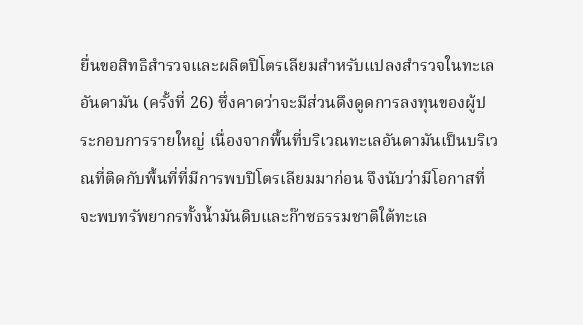ยื่นขอสิทธิสำรวจและผลิตปิโตรเลียมสำหรับแปลงสำรวจในทะเลอันดามัน (ครั้งที่ 26) ซึ่งคาดว่าจะมีส่วนดึงดูดการลงทุนของผู้ประกอบการรายใหญ่ เนื่องจากพื้นที่บริเวณทะเลอันดามันเป็นบริเวณที่ติดกับพื้นที่ที่มีการพบปิโตรเลียมมาก่อน จึงนับว่ามีโอกาสที่จะพบทรัพยากรทั้งน้ำมันดิบและก๊าซธรรมชาติใต้ทะเล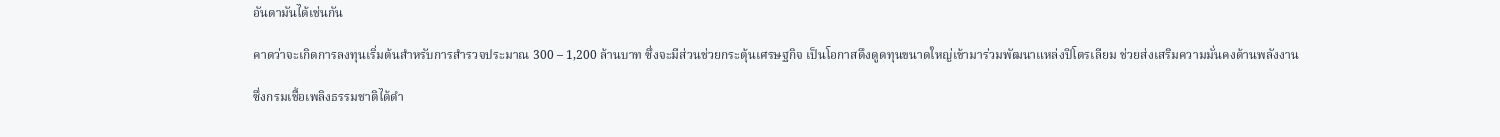อันดามันได้เช่นกัน

คาดว่าจะเกิดการลงทุนเริ่มต้นสำหรับการสำรวจประมาณ 300 – 1,200 ล้านบาท ซึ่งจะมีส่วนช่วยกระตุ้นเศรษฐกิจ เป็นโอกาสดึงดูดทุนขนาดใหญ่เข้ามาร่วมพัฒนาแหล่งปิโตรเลียม ช่วยส่งเสริมความมั่นคงด้านพลังงาน

ซึ่งกรมเชื้อเพลิงธรรมชาติได้ดำ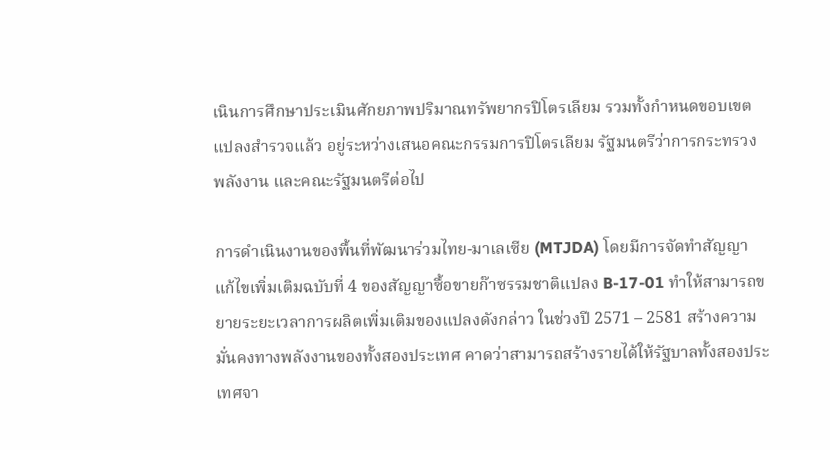เนินการศึกษาประเมินศักยภาพปริมาณทรัพยากรปิโตรเลียม รวมทั้งกำหนดขอบเขตแปลงสำรวจแล้ว อยู่ระหว่างเสนอคณะกรรมการปิโตรเลียม รัฐมนตรีว่าการกระทรวงพลังงาน และคณะรัฐมนตรีต่อไป

การดำเนินงานของพื้นที่พัฒนาร่วมไทย-มาเลเซีย (MTJDA) โดยมีการจัดทำสัญญาแก้ไขเพิ่มเติมฉบับที่ 4 ของสัญญาซื้อขายก๊าซรรมชาติแปลง B-17-01 ทำให้สามารถขยายระยะเวลาการผลิตเพิ่มเติมของแปลงดังกล่าว ในช่วงปี 2571 – 2581 สร้างความมั่นคงทางพลังงานของทั้งสองประเทศ คาดว่าสามารถสร้างรายได้ให้รัฐบาลทั้งสองประเทศจา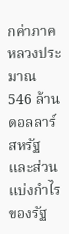กค่าภาคหลวงประมาณ 546 ล้านดอลลาร์สหรัฐ และส่วนแบ่งกำไรของรัฐ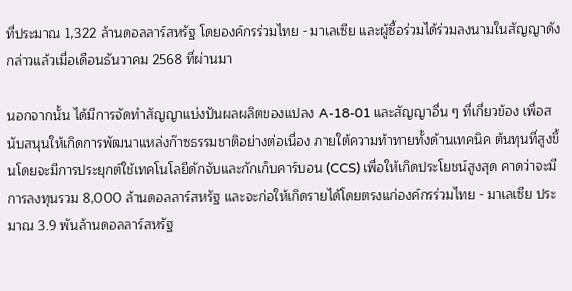ที่ประมาณ 1,322 ล้านดอลลาร์สหรัฐ โดยองค์กรร่วมไทย - มาเลเซีย และผู้ซื้อร่วมได้ร่วมลงนามในสัญญาดังกล่าวแล้วเมื่อเดือนธันวาคม 2568 ที่ผ่านมา

นอกจากนั้น ได้มีการจัดทำสัญญาแบ่งปันผลผลิตของแปลง A-18-01 และสัญญาอื่น ๆ ที่เกี่ยวข้อง เพื่อสนับสนุนให้เกิดการพัฒนาแหล่งก๊าซธรรมชาติอย่างต่อเนื่อง ภายใต้ความท้าทายทั้งด้านเทคนิค ต้นทุนที่สูงขึ้นโดยจะมีการประยุกต์ใช้เทคโนโลยีดักจับและกักเก็บคาร์บอน (CCS) เพื่อให้เกิดประโยชน์สูงสุด คาดว่าจะมีการลงทุนรวม 8,000 ล้านดอลลาร์สหรัฐ และจะก่อให้เกิดรายได้โดยตรงแก่องค์กรร่วมไทย - มาเลเซีย ประมาณ 3.9 พันล้านดอลลาร์สหรัฐ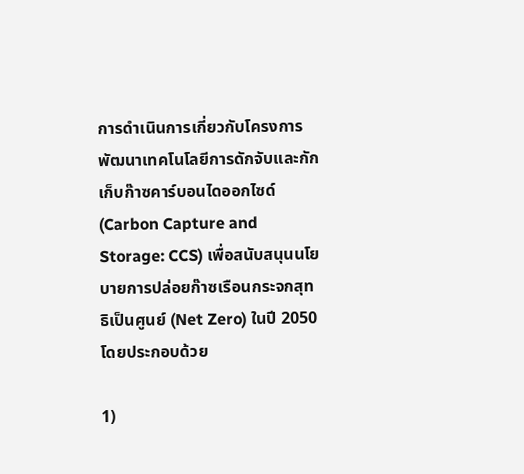การดำเนินการเกี่ยวกับโครงการพัฒนาเทคโนโลยีการดักจับและกักเก็บก๊าซคาร์บอนไดออกไซด์ (Carbon Capture and Storage: CCS) เพื่อสนับสนุนนโยบายการปล่อยก๊าซเรือนกระจกสุทธิเป็นศูนย์ (Net Zero) ในปี 2050 โดยประกอบด้วย

1)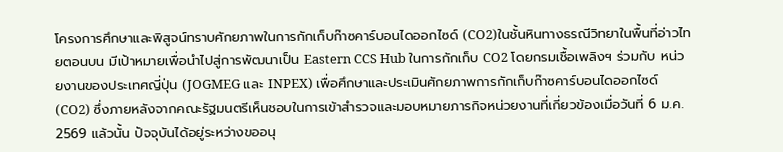โครงการศึกษาและพิสูจน์ทราบศักยภาพในการกักเก็บก๊าซคาร์บอนไดออกไซด์ (CO2)ในชั้นหินทางธรณีวิทยาในพื้นที่อ่าวไทยตอนบน มีเป้าหมายเพื่อนำไปสู่การพัฒนาเป็น Eastern CCS Hub ในการกักเก็บ CO2 โดยกรมเชื้อเพลิงฯ ร่วมกับ หน่วยงานของประเทศญี่ปุ่น (JOGMEG และ INPEX) เพื่อศึกษาและประเมินศักยภาพการกักเก็บก๊าซคาร์บอนไดออกไซด์ (CO2) ซึ่งภายหลังจากคณะรัฐมนตรีเห็นชอบในการเข้าสำรวจและมอบหมายภารกิจหน่วยงานที่เกี่ยวข้องเมื่อวันที่ 6 ม.ค. 2569 แล้วนั้น ปัจจุบันได้อยู่ระหว่างขออนุ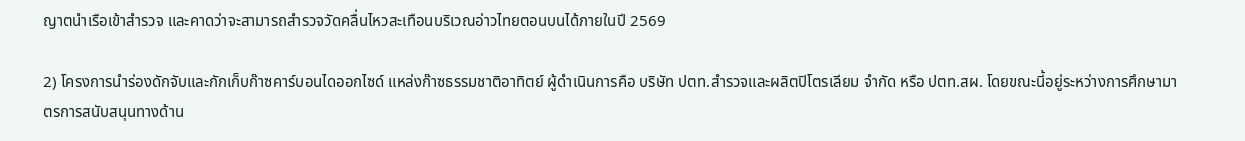ญาตนำเรือเข้าสำรวจ และคาดว่าจะสามารถสำรวจวัดคลื่นไหวสะเทือนบริเวณอ่าวไทยตอนบนได้ภายในปี 2569

2) โครงการนำร่องดักจับและกักเก็บก๊าซคาร์บอนไดออกไซด์ แหล่งก๊าซธรรมชาติอาทิตย์ ผู้ดำเนินการคือ บริษัท ปตท.สำรวจและผลิตปิโตรเลียม จำกัด หรือ ปตท.สผ. โดยขณะนี้อยู่ระหว่างการศึกษามาตรการสนับสนุนทางด้าน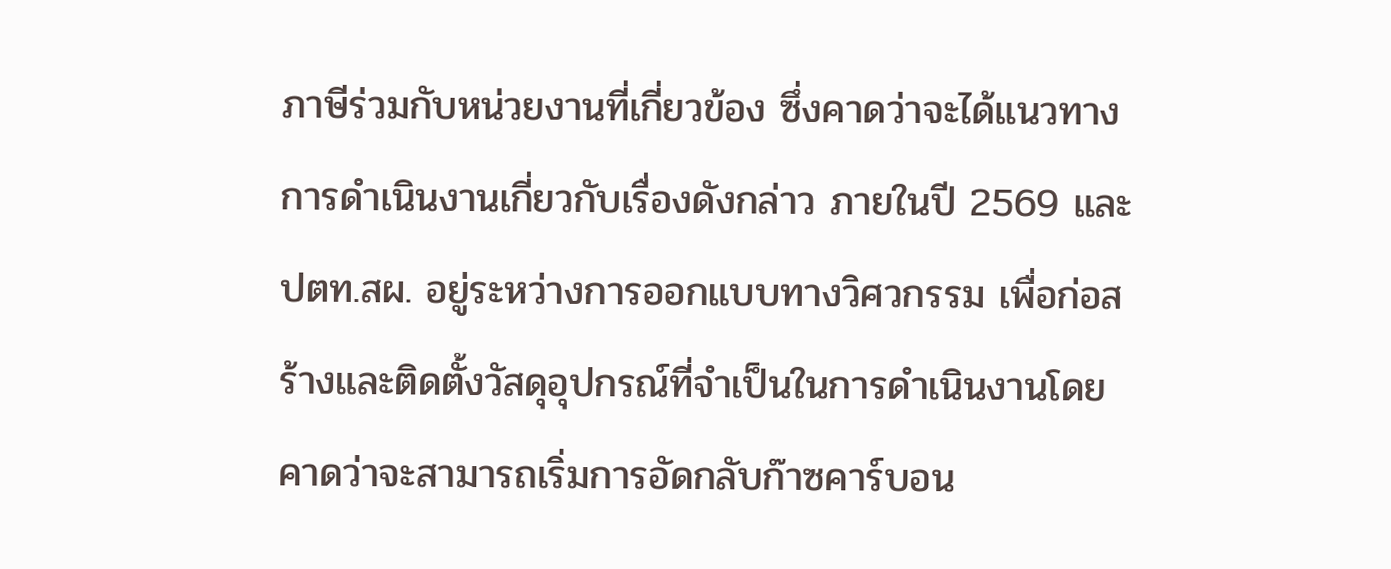ภาษีร่วมกับหน่วยงานที่เกี่ยวข้อง ซึ่งคาดว่าจะได้แนวทางการดำเนินงานเกี่ยวกับเรื่องดังกล่าว ภายในปี 2569 และ ปตท.สผ. อยู่ระหว่างการออกแบบทางวิศวกรรม เพื่อก่อสร้างและติดตั้งวัสดุอุปกรณ์ที่จำเป็นในการดำเนินงานโดยคาดว่าจะสามารถเริ่มการอัดกลับก๊าซคาร์บอน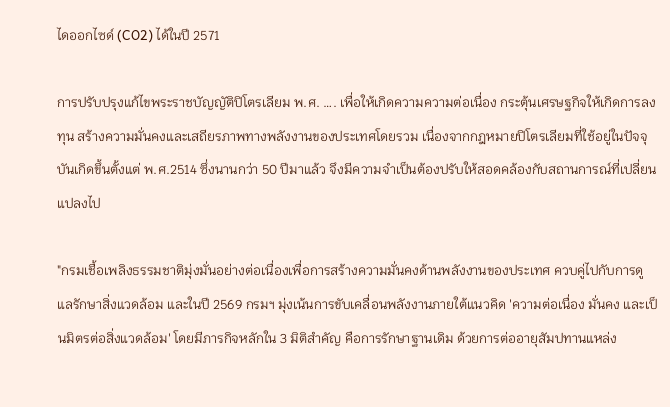ไดออกไซด์ (CO2) ได้ในปี 2571

การปรับปรุงแก้ไขพระราชบัญญัติปิโตรเลียม พ.ศ. …. เพื่อให้เกิดความความต่อเนื่อง กระตุ้นเศรษฐกิจให้เกิดการลงทุน สร้างความมั่นคงและเสถียรภาพทางพลังงานของประเทศโดยรวม เนื่องจากกฎหมายปิโตรเลียมที่ใช้อยู่ในปัจจุบันเกิดขึ้นตั้งแต่ พ.ศ.2514 ซึ่งนานกว่า 50 ปีมาแล้ว จึงมีความจำเป็นต้องปรับให้สอดคล้องกับสถานการณ์ที่เปลี่ยนแปลงไป

"กรมเชื้อเพลิงธรรมชาติมุ่งมั่นอย่างต่อเนื่องเพื่อการสร้างความมั่นคงด้านพลังงานของประเทศ ควบคู่ไปกับการดูแลรักษาสิ่งแวดล้อม และในปี 2569 กรมฯ มุ่งเน้นการขับเคลื่อนพลังงานภายใต้แนวคิด 'ความต่อเนื่อง มั่นคง และเป็นมิตรต่อสิ่งแวดล้อม' โดยมีภารกิจหลักใน 3 มิติสำคัญ คือการรักษาฐานเดิม ด้วยการต่ออายุสัมปทานแหล่ง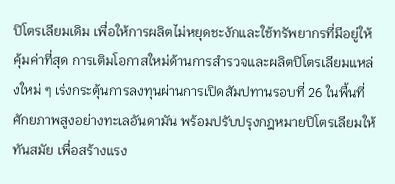ปิโตรเลียมเดิม เพื่อให้การผลิตไม่หยุดชะงักและใช้ทรัพยากรที่มีอยู่ให้คุ้มค่าที่สุด การเติมโอกาสใหม่ด้านการสำรวจและผลิตปิโตรเลียมแหล่งใหม่ ๆ เร่งกระตุ้นการลงทุนผ่านการเปิดสัมปทานรอบที่ 26 ในพื้นที่ศักยภาพสูงอย่างทะเลอันดามัน พร้อมปรับปรุงกฎหมายปิโตรเลียมให้ทันสมัย เพื่อสร้างแรง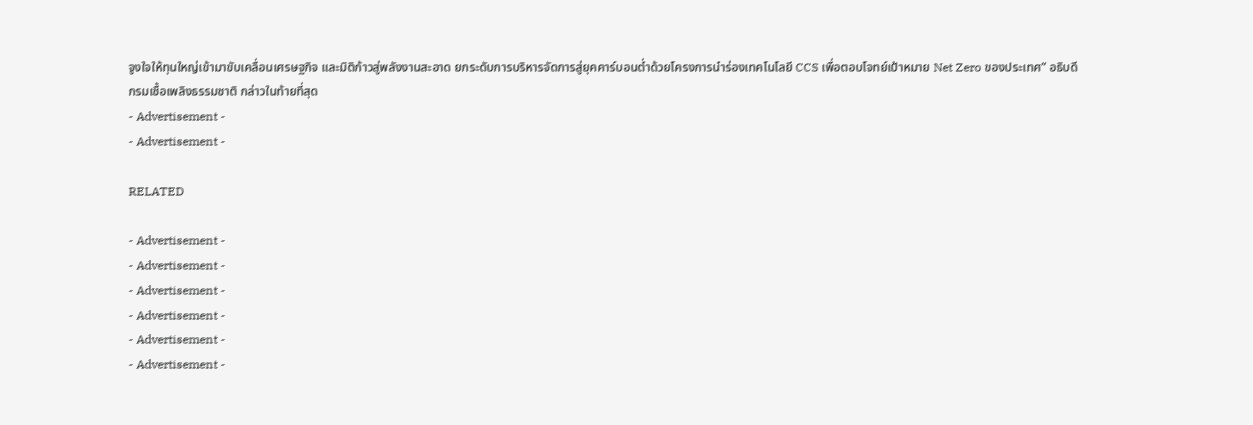จูงใจให้ทุนใหญ่เข้ามาขับเคลื่อนเศรษฐกิจ และมิติก้าวสู่พลังงานสะอาด ยกระดับการบริหารจัดการสู่ยุคคาร์บอนต่ำด้วยโครงการนำร่องเทคโนโลยี CCS เพื่อตอบโจทย์เป้าหมาย Net Zero ของประเทศ” อธิบดีกรมเชื้อเพลิงธรรมชาติ กล่าวในท้ายที่สุด
- Advertisement -
- Advertisement -

RELATED

- Advertisement -
- Advertisement -
- Advertisement -
- Advertisement -
- Advertisement -
- Advertisement -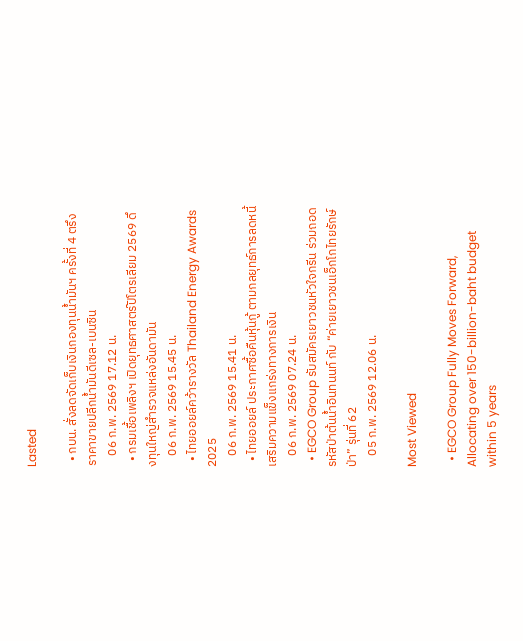Lasted

  • กบน. สั่งลดจัดเก็บเงินกองทุนน้ำมันฯ ครั้งที่ 4 ตรึงราคาขายปลีกน้ำมันดีเซล-เบนซิน
    06 ก.พ. 2569 17.12 น.
  • กรมเชื้อเพลิงฯ เปิดยุทธศาสตร์ปิโตรเลียม 2569 ดึงทุนใหญ่สำรวจแหล่งอันดามัน
    06 ก.พ. 2569 15.45 น.
  • ไทยออยล์คว้ารางวัล Thailand Energy Awards 2025
    06 ก.พ. 2569 15.41 น.
  • ไทยออยล์ ประกาศซื้อคืนหุ้นกู้ ตามกลยุทธ์การลดหนี้ เสริมความแข็งแกร่งทางการเงิน
    06 ก.พ. 2569 07.24 น.
  • EGCO Group รับสมัครเยาวชนหัวใจกรีน ร่วมถอดรหัสป่าต้นน้ำอินทนนท์ กับ “ค่ายเยาวชนเอ็กโกไทยรักษ์ป่า” รุ่นที่ 62
    05 ก.พ. 2569 12.06 น.

Most Viewed

  • EGCO Group Fully Moves Forward, Allocating over 150-billion-baht budget within 5 years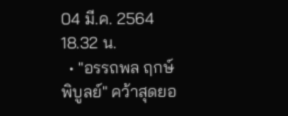04 มี.ค. 2564 18.32 น.
  • "อรรถพล ฤกษ์พิบูลย์" คว้าสุดยอ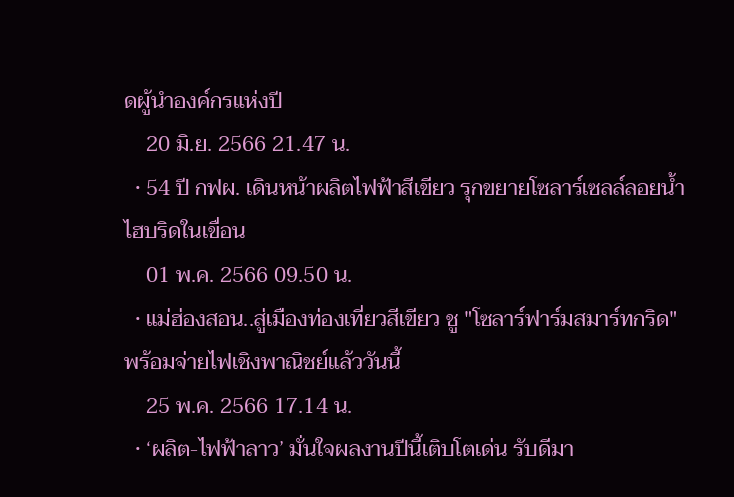ดผู้นำองค์กรแห่งปี
    20 มิ.ย. 2566 21.47 น.
  • 54 ปี กฟผ. เดินหน้าผลิตไฟฟ้าสีเขียว รุกขยายโซลาร์เซลล์ลอยน้ำไฮบริดในเขื่อน
    01 พ.ค. 2566 09.50 น.
  • แม่ฮ่องสอน..สู่เมืองท่องเที่ยวสีเขียว ชู "โซลาร์ฟาร์มสมาร์ทกริด" พร้อมจ่ายไฟเชิงพาณิชย์แล้ววันนี้
    25 พ.ค. 2566 17.14 น.
  • ‘ผลิต-ไฟฟ้าลาว’ มั่นใจผลงานปีนี้เติบโตเด่น รับดีมา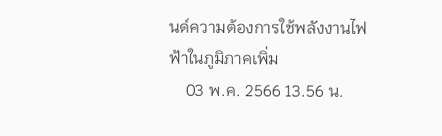นด์ความต้องการใช้พลังงานไฟฟ้าในภูมิภาคเพิ่ม
    03 พ.ค. 2566 13.56 น.